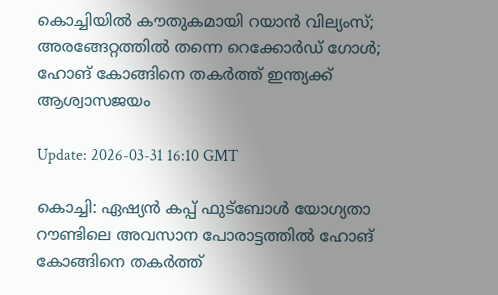കൊച്ചിയിൽ കൗതുകമായി റയാൻ വില്യംസ്; അരങ്ങേറ്റത്തിൽ തന്നെ റെക്കോർഡ് ഗോൾ; ഹോങ് കോങ്ങിനെ തകർത്ത് ഇന്ത്യക്ക് ആശ്വാസജയം

Update: 2026-03-31 16:10 GMT

കൊച്ചി: ഏഷ്യൻ കപ്പ് ഫുട്ബോൾ യോഗ്യതാ റൗണ്ടിലെ അവസാന പോരാട്ടത്തിൽ ഹോങ് കോങ്ങിനെ തകർത്ത്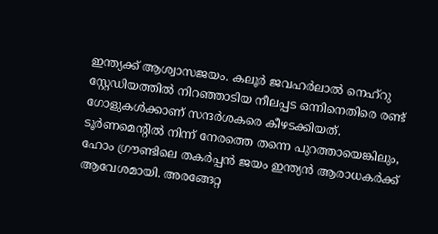ഇന്ത്യക്ക് ആശ്വാസജയം. കലൂർ ജവഹർലാൽ നെഹ്‌റു സ്റ്റേഡിയത്തിൽ നിറഞ്ഞാടിയ നീലപ്പട ഒന്നിനെതിരെ രണ്ട് ഗോളുകൾക്കാണ് സന്ദർശകരെ കീഴടക്കിയത്. ടൂർണമെന്റിൽ നിന്ന് നേരത്തെ തന്നെ പുറത്തായെങ്കിലും, ഹോം ഗ്രൗണ്ടിലെ തകർപ്പൻ ജയം ഇന്ത്യൻ ആരാധകർക്ക് ആവേശമായി. അരങ്ങേറ്റ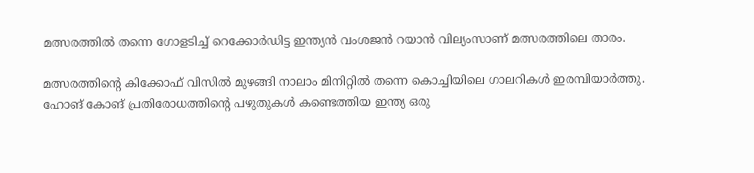മത്സരത്തിൽ തന്നെ ഗോളടിച്ച് റെക്കോർഡിട്ട ഇന്ത്യൻ വംശജൻ റയാൻ വില്യംസാണ് മത്സരത്തിലെ താരം.

മത്സരത്തിന്റെ കിക്കോഫ് വിസിൽ മുഴങ്ങി നാലാം മിനിറ്റിൽ തന്നെ കൊച്ചിയിലെ ഗാലറികൾ ഇരമ്പിയാർത്തു. ഹോങ് കോങ് പ്രതിരോധത്തിന്റെ പഴുതുകൾ കണ്ടെത്തിയ ഇന്ത്യ ഒരു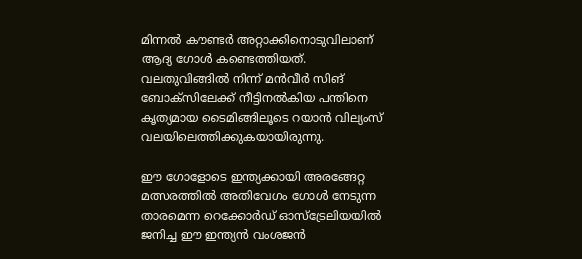മിന്നൽ കൗണ്ടർ അറ്റാക്കിനൊടുവിലാണ് ആദ്യ ഗോൾ കണ്ടെത്തിയത്. വലതുവിങ്ങിൽ നിന്ന് മൻവീർ സിങ് ബോക്സിലേക്ക് നീട്ടിനൽകിയ പന്തിനെ കൃത്യമായ ടൈമിങ്ങിലൂടെ റയാൻ വില്യംസ് വലയിലെത്തിക്കുകയായിരുന്നു.

ഈ ഗോളോടെ ഇന്ത്യക്കായി അരങ്ങേറ്റ മത്സരത്തിൽ അതിവേഗം ഗോൾ നേടുന്ന താരമെന്ന റെക്കോർഡ് ഓസ്‌ട്രേലിയയിൽ ജനിച്ച ഈ ഇന്ത്യൻ വംശജൻ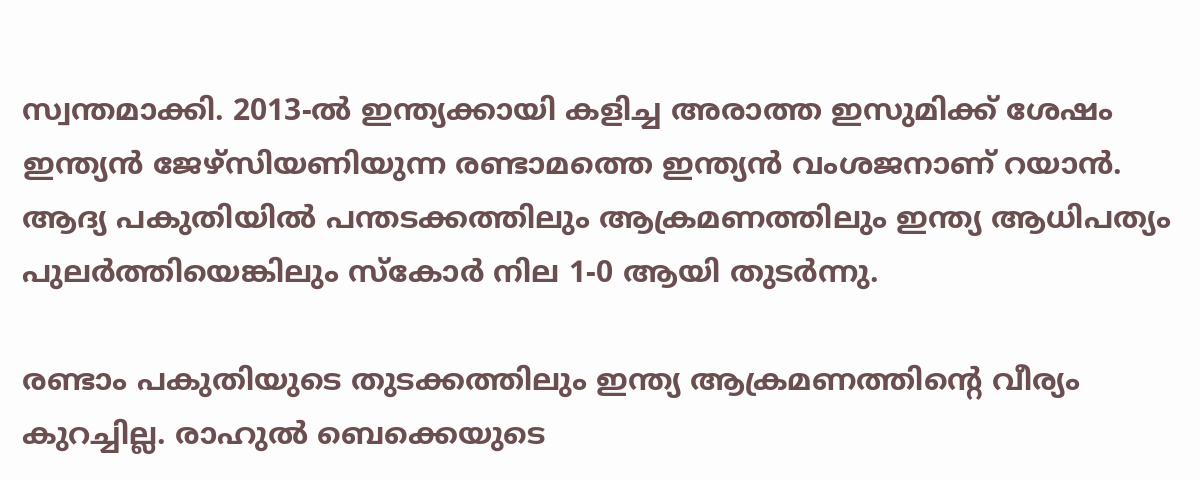സ്വന്തമാക്കി. 2013-ൽ ഇന്ത്യക്കായി കളിച്ച അരാത്ത ഇസുമിക്ക് ശേഷം ഇന്ത്യൻ ജേഴ്സിയണിയുന്ന രണ്ടാമത്തെ ഇന്ത്യൻ വംശജനാണ് റയാൻ. ആദ്യ പകുതിയിൽ പന്തടക്കത്തിലും ആക്രമണത്തിലും ഇന്ത്യ ആധിപത്യം പുലർത്തിയെങ്കിലും സ്കോർ നില 1-0 ആയി തുടർന്നു.

രണ്ടാം പകുതിയുടെ തുടക്കത്തിലും ഇന്ത്യ ആക്രമണത്തിന്റെ വീര്യം കുറച്ചില്ല. രാഹുൽ ബെക്കെയുടെ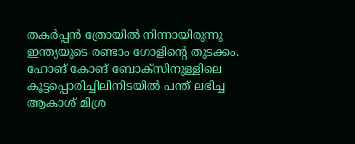തകർപ്പൻ ത്രോയിൽ നിന്നായിരുന്നു ഇന്ത്യയുടെ രണ്ടാം ഗോളിന്റെ തുടക്കം. ഹോങ് കോങ് ബോക്സിനുള്ളിലെ കൂട്ടപ്പൊരിച്ചിലിനിടയിൽ പന്ത് ലഭിച്ച ആകാശ് മിശ്ര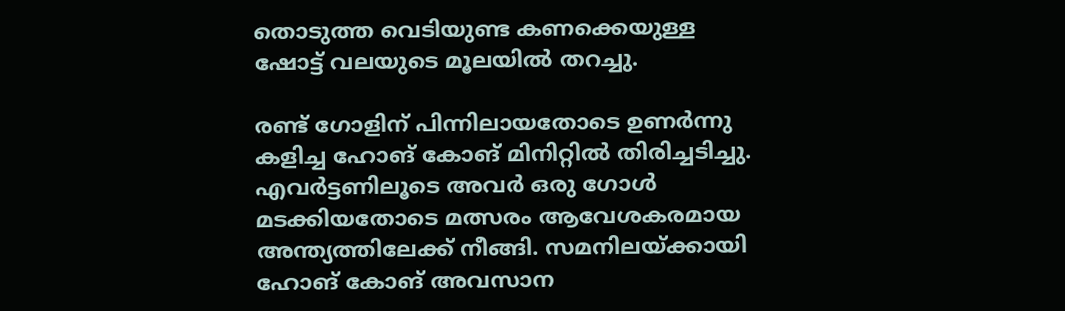തൊടുത്ത വെടിയുണ്ട കണക്കെയുള്ള ഷോട്ട് വലയുടെ മൂലയിൽ തറച്ചു.

രണ്ട് ഗോളിന് പിന്നിലായതോടെ ഉണർന്നു കളിച്ച ഹോങ് കോങ് മിനിറ്റിൽ തിരിച്ചടിച്ചു. എവർട്ടണിലൂടെ അവർ ഒരു ഗോൾ മടക്കിയതോടെ മത്സരം ആവേശകരമായ അന്ത്യത്തിലേക്ക് നീങ്ങി. സമനിലയ്ക്കായി ഹോങ് കോങ് അവസാന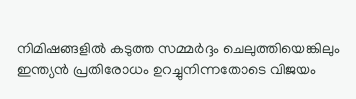നിമിഷങ്ങളിൽ കടുത്ത സമ്മർദ്ദം ചെലുത്തിയെങ്കിലും ഇന്ത്യൻ പ്രതിരോധം ഉറച്ചുനിന്നതോടെ വിജയം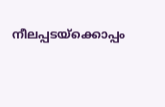നീലപ്പടയ്‌ക്കൊപ്പം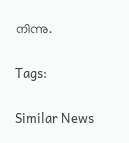നിന്നു.

Tags:

Similar News